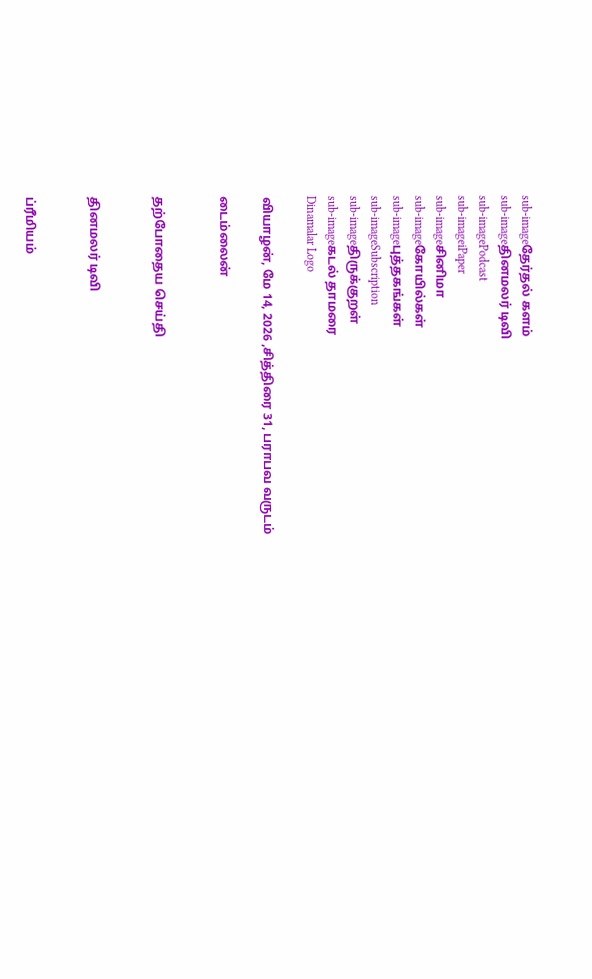sub-imageதேர்தல் களம்
sub-imageதினமலர் டிவி
sub-imagePodcast
sub-imageiPaper
sub-imageசினிமா
sub-imageகோயில்கள்
sub-imageபுத்தகங்கள்
sub-imageSubscription
sub-imageதிருக்குறள்
sub-imageகடல் தாமரை
Dinamalar Logo

வியாழன், மே 14, 2026 ,சித்திரை 31, பராபவ வருடம்

டைம்லைன்


தற்போதைய செய்தி


தினமலர் டிவி


ப்ரீமியம்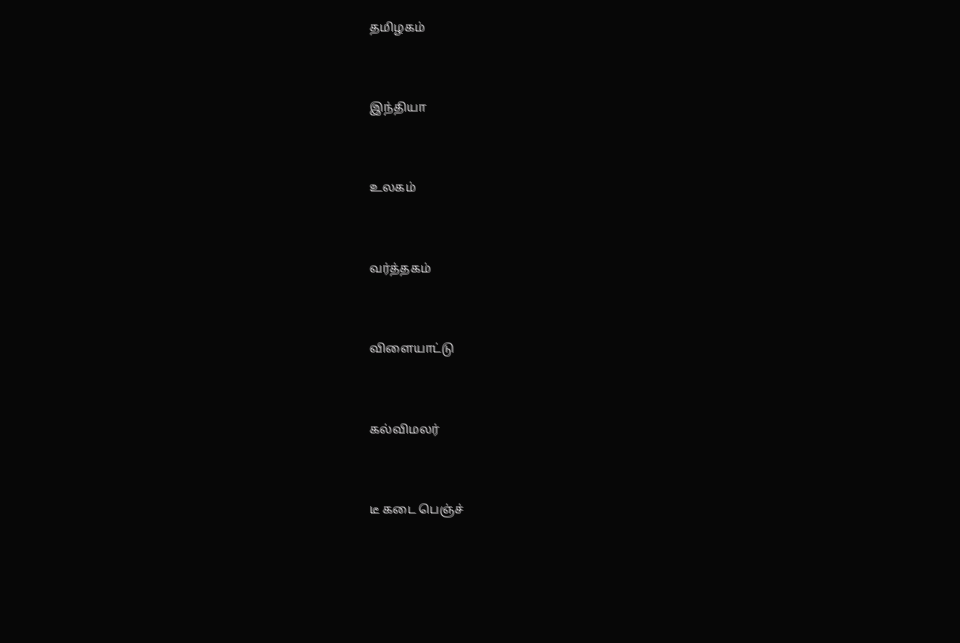தமிழகம்


இந்தியா


உலகம்


வர்த்தகம்


விளையாட்டு


கல்விமலர்


டீ கடை பெஞ்ச்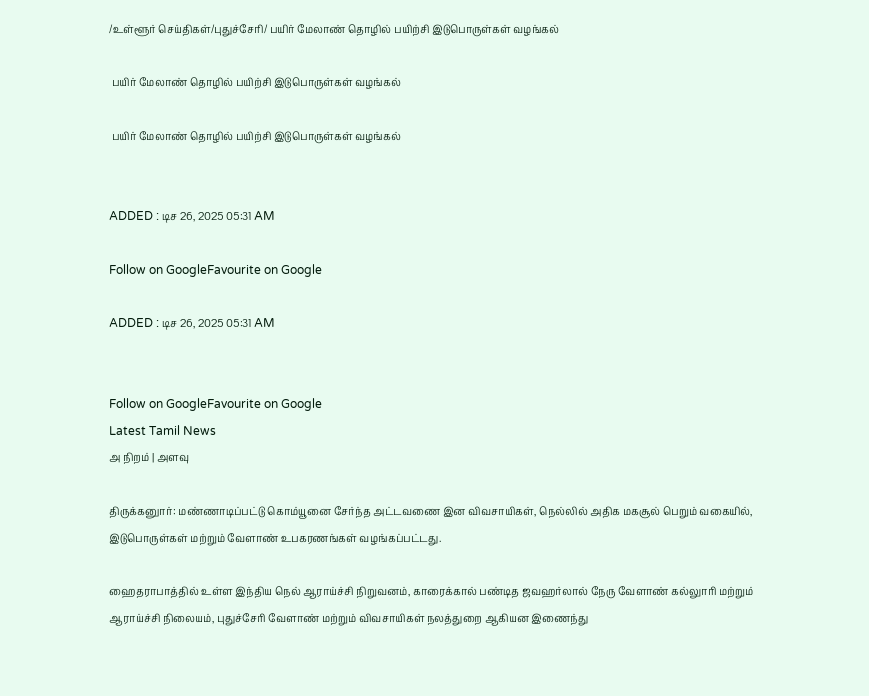/உள்ளூர் செய்திகள்/புதுச்சேரி/ பயிர் மேலாண் தொழில் பயிற்சி இடுபொருள்கள் வழங்கல்

 பயிர் மேலாண் தொழில் பயிற்சி இடுபொருள்கள் வழங்கல்

 பயிர் மேலாண் தொழில் பயிற்சி இடுபொருள்கள் வழங்கல்


ADDED : டிச 26, 2025 05:31 AM

Follow on GoogleFavourite on Google

ADDED : டிச 26, 2025 05:31 AM


Follow on GoogleFavourite on Google
Latest Tamil News
அ நிறம் | அளவு

திருக்கனுார்: மண்ணாடிப்பட்டு கொம்யூனை சேர்ந்த அட்டவணை இன விவசாயிகள், நெல்லில் அதிக மகசூல் பெறும் வகையில், இடுபொருள்கள் மற்றும் வேளாண் உபகரணங்கள் வழங்கப்பட்டது.

ஹைதராபாத்தில் உள்ள இந்திய நெல் ஆராய்ச்சி நிறுவனம், காரைக்கால் பண்டித ஜவஹர்லால் நேரு வேளாண் கல்லுாரி மற்றும் ஆராய்ச்சி நிலையம், புதுச்சேரி வேளாண் மற்றும் விவசாயிகள் நலத்துறை ஆகியன இணைந்து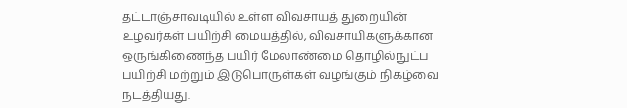தட்டாஞ்சாவடியில் உள்ள விவசாயத் துறையின் உழவர்கள் பயிற்சி மையத்தில், விவசாயிகளுக்கான ஒருங்கிணைந்த பயிர் மேலாண்மை தொழில்நுட்ப பயிற்சி மற்றும் இடுபொருள்கள் வழங்கும் நிகழ்வை நடத்தியது.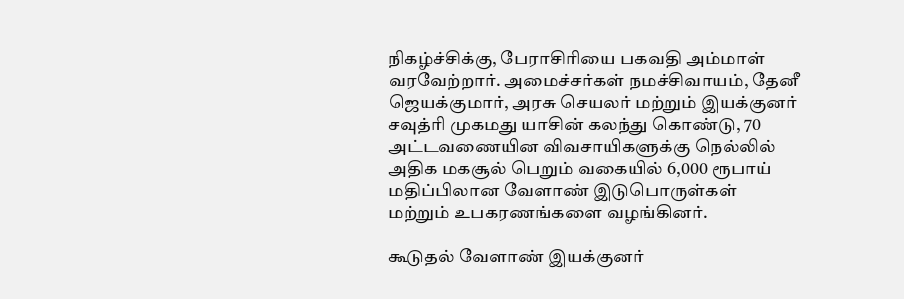நிகழ்ச்சிக்கு, பேராசிரியை பகவதி அம்மாள் வரவேற்றார். அமைச்சர்கள் நமச்சிவாயம், தேனீ ஜெயக்குமார், அரசு செயலர் மற்றும் இயக்குனர் சவுத்ரி முகமது யாசின் கலந்து கொண்டு, 70 அட்டவணையின விவசாயிகளுக்கு நெல்லில் அதிக மகசூல் பெறும் வகையில் 6,000 ரூபாய் மதிப்பிலான வேளாண் இடுபொருள்கள் மற்றும் உபகரணங்களை வழங்கினர்.

கூடுதல் வேளாண் இயக்குனர்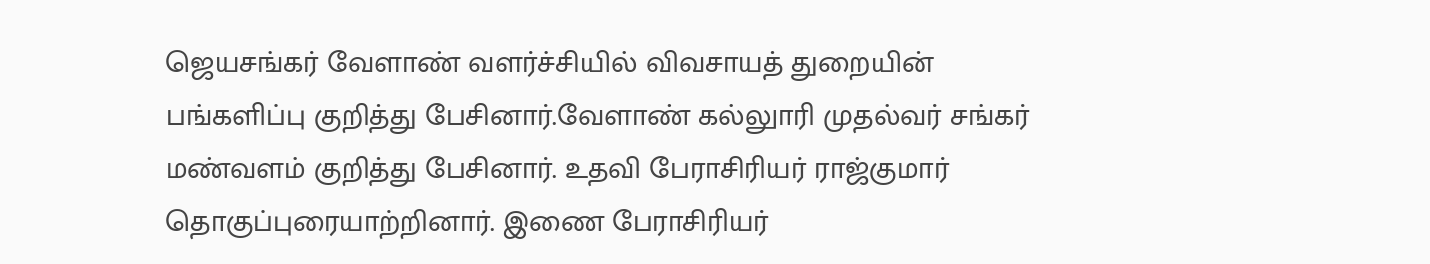ஜெயசங்கர் வேளாண் வளர்ச்சியில் விவசாயத் துறையின் பங்களிப்பு குறித்து பேசினார்.வேளாண் கல்லுாரி முதல்வர் சங்கர் மண்வளம் குறித்து பேசினார். உதவி பேராசிரியர் ராஜ்குமார் தொகுப்புரையாற்றினார். இணை பேராசிரியர்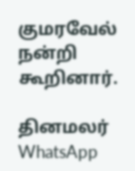குமரவேல் நன்றி கூறினார்.

தினமலர் WhatsApp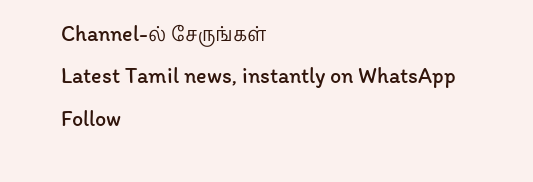Channel-ல் சேருங்கள்
Latest Tamil news, instantly on WhatsApp
Follow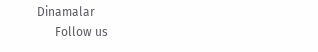Dinamalar
      Follow us